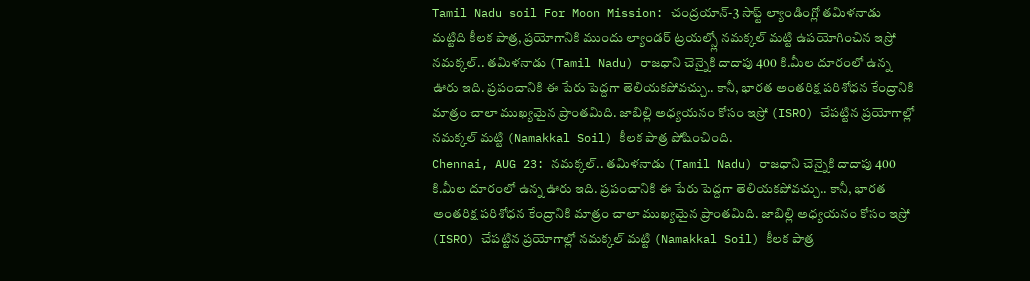Tamil Nadu soil For Moon Mission: చంద్రయాన్-3 సాఫ్ట్ ల్యాండింగ్లో తమిళనాడు మట్టిది కీలక పాత్ర, ప్రయోగానికి ముందు ల్యాండర్ ట్రయల్స్లో నమక్కల్ మట్టి ఉపయోగించిన ఇస్రో
నమక్కల్.. తమిళనాడు (Tamil Nadu) రాజధాని చెన్నైకి దాదాపు 400 కి.మీల దూరంలో ఉన్న ఊరు ఇది. ప్రపంచానికి ఈ పేరు పెద్దగా తెలియకపోవచ్చు.. కానీ, భారత అంతరిక్ష పరిశోధన కేంద్రానికి మాత్రం చాలా ముఖ్యమైన ప్రాంతమిది. జాబిల్లి అధ్యయనం కోసం ఇస్రో (ISRO) చేపట్టిన ప్రయోగాల్లో నమక్కల్ మట్టి (Namakkal Soil) కీలక పాత్ర పోషించింది.
Chennai, AUG 23: నమక్కల్.. తమిళనాడు (Tamil Nadu) రాజధాని చెన్నైకి దాదాపు 400 కి.మీల దూరంలో ఉన్న ఊరు ఇది. ప్రపంచానికి ఈ పేరు పెద్దగా తెలియకపోవచ్చు.. కానీ, భారత అంతరిక్ష పరిశోధన కేంద్రానికి మాత్రం చాలా ముఖ్యమైన ప్రాంతమిది. జాబిల్లి అధ్యయనం కోసం ఇస్రో (ISRO) చేపట్టిన ప్రయోగాల్లో నమక్కల్ మట్టి (Namakkal Soil) కీలక పాత్ర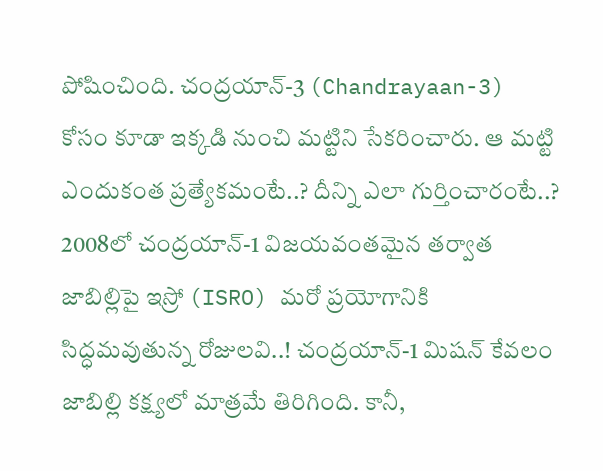పోషించింది. చంద్రయాన్-3 (Chandrayaan-3) కోసం కూడా ఇక్కడి నుంచి మట్టిని సేకరించారు. ఆ మట్టి ఎందుకంత ప్రత్యేకమంటే..? దీన్ని ఎలా గుర్తించారంటే..? 2008లో చంద్రయాన్-1 విజయవంతమైన తర్వాత జాబిల్లిపై ఇస్రో (ISRO) మరో ప్రయోగానికి సిద్ధమవుతున్న రోజులవి..! చంద్రయాన్-1 మిషన్ కేవలం జాబిల్లి కక్ష్యలో మాత్రమే తిరిగింది. కానీ,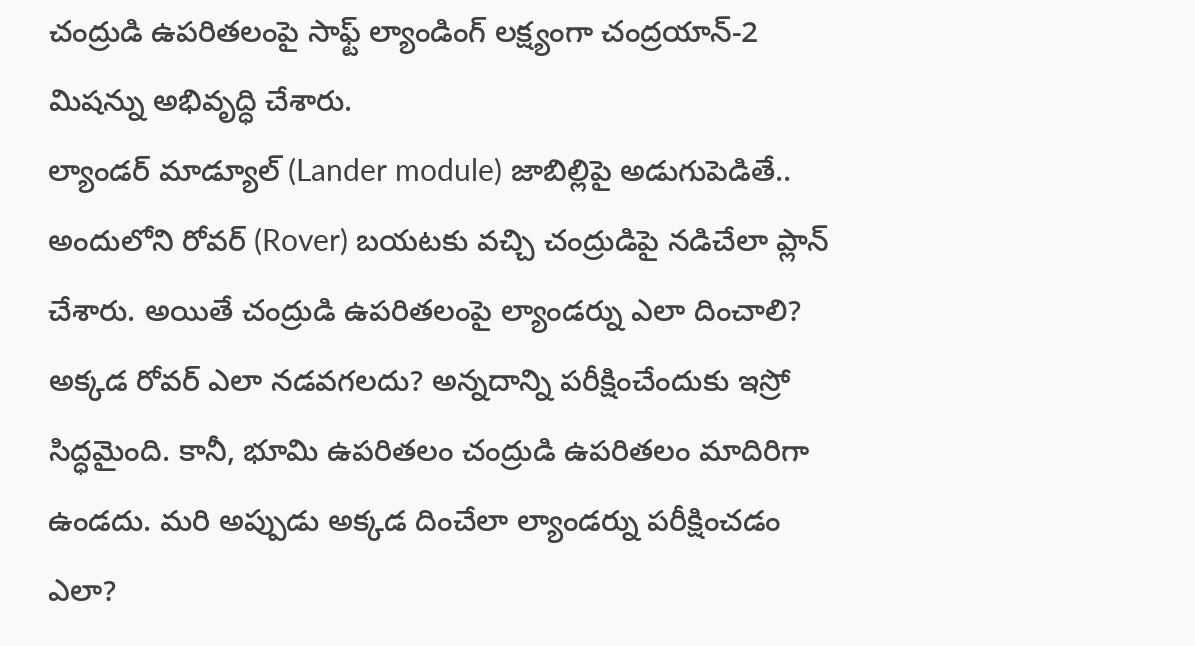చంద్రుడి ఉపరితలంపై సాఫ్ట్ ల్యాండింగ్ లక్ష్యంగా చంద్రయాన్-2 మిషన్ను అభివృద్ధి చేశారు.
ల్యాండర్ మాడ్యూల్ (Lander module) జాబిల్లిపై అడుగుపెడితే.. అందులోని రోవర్ (Rover) బయటకు వచ్చి చంద్రుడిపై నడిచేలా ప్లాన్ చేశారు. అయితే చంద్రుడి ఉపరితలంపై ల్యాండర్ను ఎలా దించాలి? అక్కడ రోవర్ ఎలా నడవగలదు? అన్నదాన్ని పరీక్షించేందుకు ఇస్రో సిద్ధమైంది. కానీ, భూమి ఉపరితలం చంద్రుడి ఉపరితలం మాదిరిగా ఉండదు. మరి అప్పుడు అక్కడ దించేలా ల్యాండర్ను పరీక్షించడం ఎలా?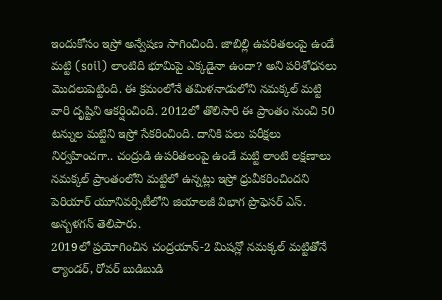ఇందుకోసం ఇస్రో అన్వేషణ సాగించింది. జాబిల్లి ఉపరితలంపై ఉండే మట్టి (soil) లాంటిది భూమిపై ఎక్కడైనా ఉందా? అని పరిశోధనలు మొదలుపెట్టింది. ఈ క్రమంలోనే తమిళనాడులోని నమక్కల్ మట్టి వారి దృష్టిని ఆకర్షించింది. 2012లో తొలిసారి ఈ ప్రాంతం నుంచి 50 టన్నుల మట్టిని ఇస్రో సేకరించింది. దానికి పలు పరీక్షలు నిర్వహించగా.. చంద్రుడి ఉపరితలంపై ఉండే మట్టి లాంటి లక్షణాలు నమక్కల్ ప్రాంతంలోని మట్టిలో ఉన్నట్లు ఇస్రో ధ్రువీకరించిందని పెరియార్ యూనివర్సిటీలోని జియాలజీ విభాగ ప్రొఫెసర్ ఎస్. అన్బళగన్ తెలిపారు.
2019లో ప్రయోగించిన చంద్రయాన్-2 మిషన్లో నమక్కల్ మట్టితోనే ల్యాండర్, రోవర్ బుడిబుడి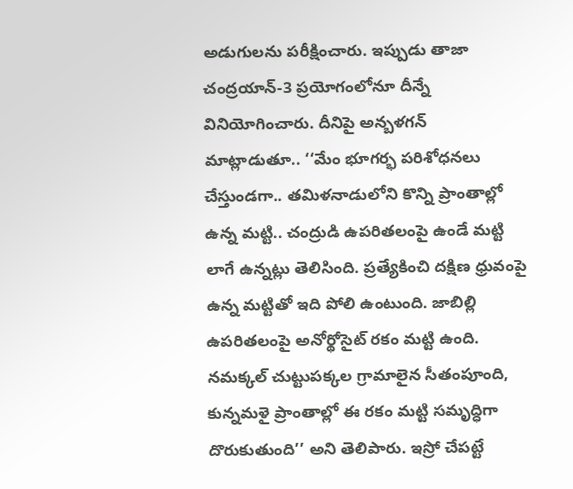అడుగులను పరీక్షించారు. ఇప్పుడు తాజా చంద్రయాన్-3 ప్రయోగంలోనూ దీన్నే వినియోగించారు. దీనిపై అన్బళగన్ మాట్లాడుతూ.. ‘‘మేం భూగర్భ పరిశోధనలు చేస్తుండగా.. తమిళనాడులోని కొన్ని ప్రాంతాల్లో ఉన్న మట్టి.. చంద్రుడి ఉపరితలంపై ఉండే మట్టి లాగే ఉన్నట్లు తెలిసింది. ప్రత్యేకించి దక్షిణ ధ్రువంపై ఉన్న మట్టితో ఇది పోలి ఉంటుంది. జాబిల్లి ఉపరితలంపై అనోర్థోసైట్ రకం మట్టి ఉంది. నమక్కల్ చుట్టుపక్కల గ్రామాలైన సీతంపూంది, కున్నమళై ప్రాంతాల్లో ఈ రకం మట్టి సమృద్ధిగా దొరుకుతుంది’’ అని తెలిపారు. ఇస్రో చేపట్టే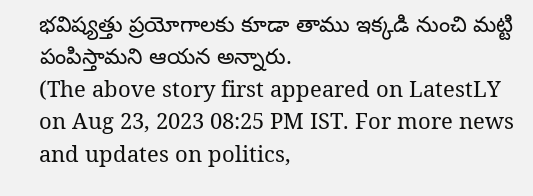భవిష్యత్తు ప్రయోగాలకు కూడా తాము ఇక్కడి నుంచి మట్టి పంపిస్తామని ఆయన అన్నారు.
(The above story first appeared on LatestLY on Aug 23, 2023 08:25 PM IST. For more news and updates on politics,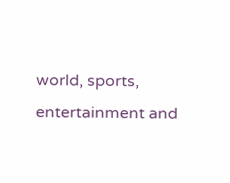world, sports, entertainment and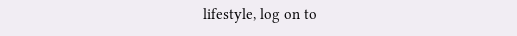lifestyle, log on to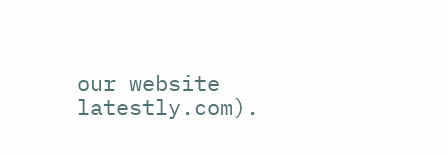our website latestly.com).